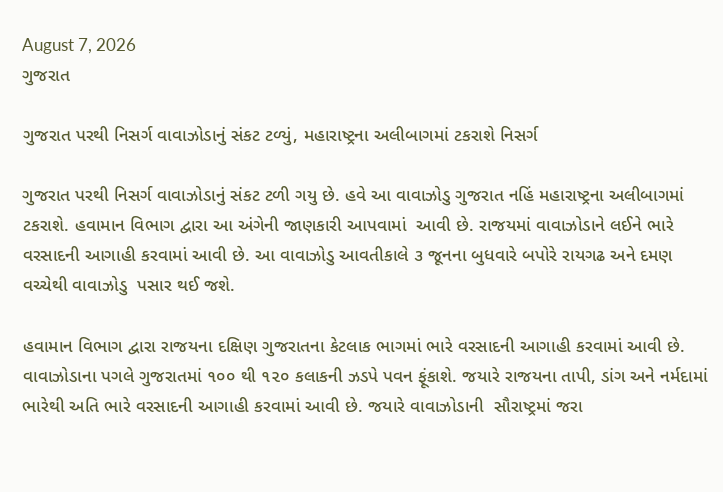August 7, 2026
ગુજરાત

ગુજરાત પરથી નિસર્ગ વાવાઝોડાનું સંકટ ટળ્યું, મહારાષ્ટ્રના અલીબાગમાં ટકરાશે નિસર્ગ

ગુજરાત પરથી નિસર્ગ વાવાઝોડાનું સંકટ ટળી ગયુ છે. હવે આ વાવાઝોડુ ગુજરાત નહિં મહારાષ્ટ્રના અલીબાગમાં ટકરાશે. હવામાન વિભાગ દ્વારા આ અંગેની જાણકારી આપવામાં  આવી છે. રાજયમાં વાવાઝોડાને લઈને ભારે વરસાદની આગાહી કરવામાં આવી છે. આ વાવાઝોડુ આવતીકાલે ૩ જૂનના બુધવારે બપોરે રાયગઢ અને દમણ વચ્ચેથી વાવાઝોડુ  પસાર થઈ જશે.

હવામાન વિભાગ દ્વારા રાજયના દક્ષિણ ગુજરાતના કેટલાક ભાગમાં ભારે વરસાદની આગાહી કરવામાં આવી છે. વાવાઝોડાના પગલે ગુજરાતમાં ૧૦૦ થી ૧૨૦ કલાકની ઝડપે પવન ફૂંકાશે. જયારે રાજયના તાપી, ડાંગ અને નર્મદામાં  ભારેથી અતિ ભારે વરસાદની આગાહી કરવામાં આવી છે. જયારે વાવાઝોડાની  સૌરાષ્ટ્રમાં જરા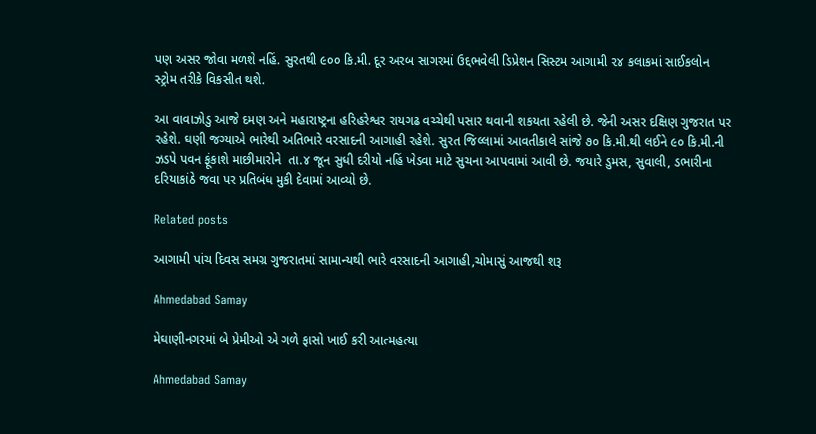પણ અસર જોવા મળશે નહિં. સુરતથી ૯૦૦ કિ.મી. દૂર અરબ સાગરમાં ઉદ્દભવેલી ડિપ્રેશન સિસ્ટમ આગામી ૨૪ કલાકમાં સાઈકલોન સ્ટ્રોમ તરીકે વિકસીત થશે.

આ વાવાઝોડુ આજે દમણ અને મહારાષ્ટ્રના હરિહરેશ્વર રાયગઢ વચ્ચેથી પસાર થવાની શકયતા રહેલી છે. જેની અસર દક્ષિણ ગુજરાત પર  રહેશે. ઘણી જગ્યાએ ભારેથી અતિભારે વરસાદની આગાહી રહેશે. સુરત જિલ્લામાં આવતીકાલે સાંજે ૭૦ કિ.મી.થી લઈને ૯૦ કિ.મી.ની ઝડપે પવન ફૂંકાશે માછીમારોને  તા.૪ જૂન સુધી દરીયો નહિં ખેડવા માટે સુચના આપવામાં આવી છે. જયારે ડુમસ, સુવાલી, ડભારીના દરિયાકાંઠે જવા પર પ્રતિબંધ મુકી દેવામાં આવ્યો છે.

Related posts

આગામી પાંચ દિવસ સમગ્ર ગુજરાતમાં સામાન્યથી ભારે વરસાદની આગાહી,ચોમાસું આજથી શરૂ

Ahmedabad Samay

મેઘાણીનગરમાં બે પ્રેમીઓ એ ગળે ફાસો ખાઈ કરી આત્મહત્યા

Ahmedabad Samay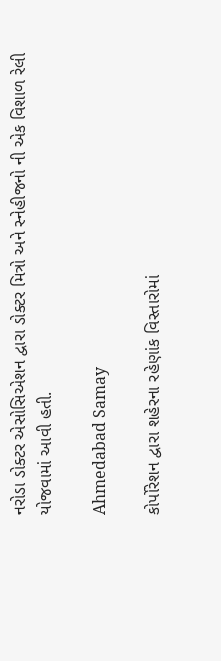નરોડા ડોક્ટર એસોસિએશન દ્વારા ડોક્ટર મિત્રો અને સ્નેહીજનો ની એક વિશાળ રેલી યોજવામાં આવી હતી.

Ahmedabad Samay

કોર્પોરેશન દ્વારા શહેરના રહેણાંક વિસ્તારોમાં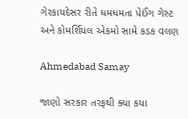ગેરકાયદેસર રીતે ધમધમતા પેઈંગ ગેસ્ટ અને કોમર્શિયલ એકમો સામે કડક વલણ

Ahmedabad Samay

જાણો સરકાર તરફથી ક્યા કયા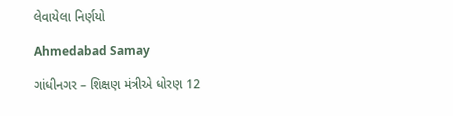લેવાયેલા નિર્ણયો

Ahmedabad Samay

ગાંધીનગર – શિક્ષણ મંત્રીએ ધોરણ 12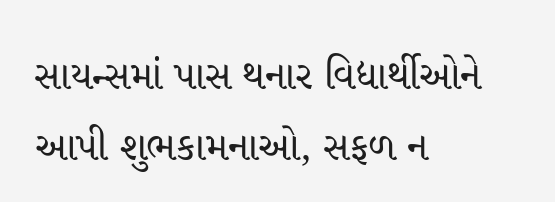સાયન્સમાં પાસ થનાર વિદ્યાર્થીઓને આપી શુભકામનાઓ, સફળ ન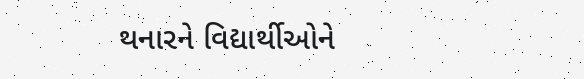થનારને વિદ્યાર્થીઓને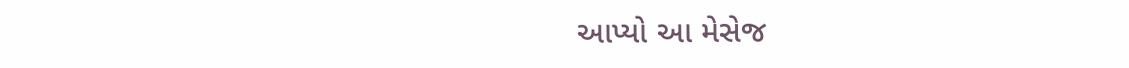આપ્યો આ મેસેજ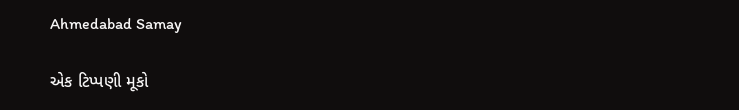Ahmedabad Samay

એક ટિપ્પણી મૂકો